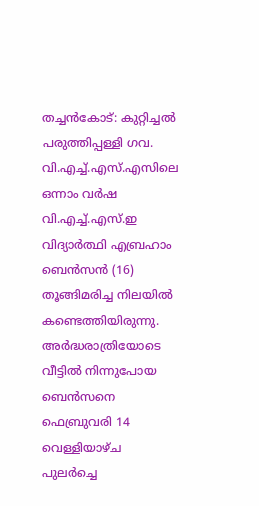തച്ചൻകോട്: കുറ്റിച്ചൽ പരുത്തിപ്പള്ളി ഗവ. വി.എച്ച്.എസ്.എസിലെ ഒന്നാം വർഷ വി.എച്ച്.എസ്.ഇ വിദ്യാർത്ഥി എബ്രഹാം ബെൻസൻ (16) തൂങ്ങിമരിച്ച നിലയിൽ കണ്ടെത്തിയിരുന്നു. അർദ്ധരാത്രിയോടെ വീട്ടിൽ നിന്നുപോയ ബെൻസനെ ഫെബ്രുവരി 14 വെള്ളിയാഴ്ച പുലർച്ചെ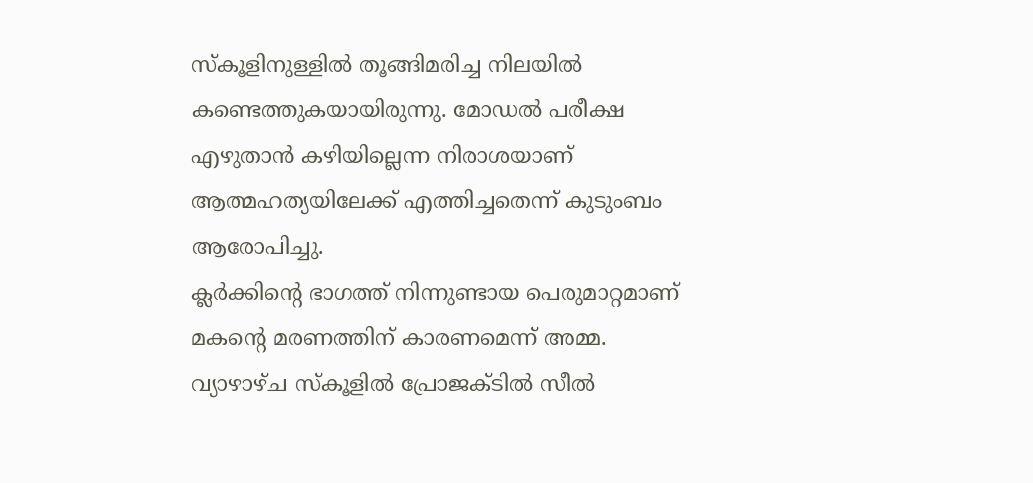സ്കൂളിനുള്ളിൽ തൂങ്ങിമരിച്ച നിലയിൽ കണ്ടെത്തുകയായിരുന്നു. മോഡൽ പരീക്ഷ എഴുതാൻ കഴിയില്ലെന്ന നിരാശയാണ് ആത്മഹത്യയിലേക്ക് എത്തിച്ചതെന്ന് കുടുംബം ആരോപിച്ചു.
ക്ലർക്കിന്റെ ഭാഗത്ത് നിന്നുണ്ടായ പെരുമാറ്റമാണ് മകന്റെ മരണത്തിന് കാരണമെന്ന് അമ്മ.
വ്യാഴാഴ്ച സ്കൂളിൽ പ്രോജക്ടിൽ സീൽ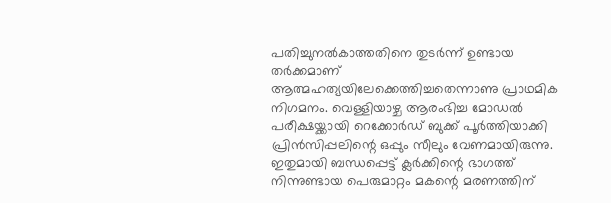പതിച്ചുനൽകാത്തതിനെ തുടർന്ന് ഉണ്ടായ തർക്കമാണ് ആത്മഹത്യയിലേക്കെത്തിച്ചതെന്നാണു പ്രാഥമിക നിഗമനം. വെള്ളിയാഴ്ച ആരംഭിച്ച മോഡൽ പരീക്ഷയ്ക്കായി റെക്കോർഡ് ബുക്ക് പൂർത്തിയാക്കി പ്രിൻസിപ്പലിന്റെ ഒപ്പും സീലും വേണമായിരുന്നു. ഇതുമായി ബന്ധപ്പെട്ട് ക്ലർക്കിന്റെ ഭാഗത്ത് നിന്നുണ്ടായ പെരുമാറ്റം മകന്റെ മരണത്തിന്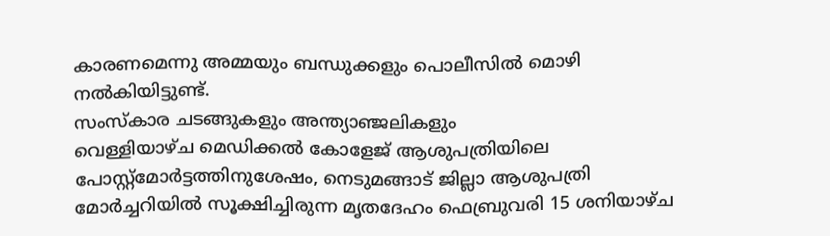കാരണമെന്നു അമ്മയും ബന്ധുക്കളും പൊലീസിൽ മൊഴി നൽകിയിട്ടുണ്ട്.
സംസ്കാര ചടങ്ങുകളും അന്ത്യാഞ്ജലികളും
വെള്ളിയാഴ്ച മെഡിക്കൽ കോളേജ് ആശുപത്രിയിലെ പോസ്റ്റ്മോർട്ടത്തിനുശേഷം, നെടുമങ്ങാട് ജില്ലാ ആശുപത്രി മോർച്ചറിയിൽ സൂക്ഷിച്ചിരുന്ന മൃതദേഹം ഫെബ്രുവരി 15 ശനിയാഴ്ച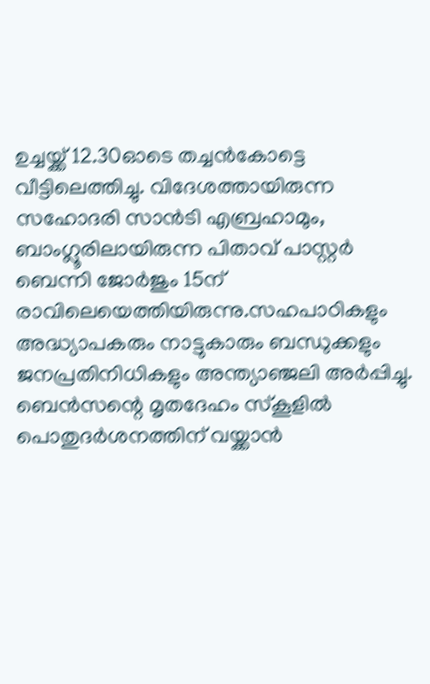ഉച്ചയ്ക്ക് 12.30ഓടെ തച്ചൻകോട്ടെ വീട്ടിലെത്തിച്ചു. വിദേശത്തായിരുന്ന സഹോദരി സാൻടി എബ്രഹാമും, ബാംഗ്ലൂരിലായിരുന്ന പിതാവ് പാസ്റ്റർ ബെന്നി ജോർജും 15ന് രാവിലെയെത്തിയിരുന്നു.സഹപാഠികളും അദ്ധ്യാപകരും നാട്ടുകാരും ബന്ധുക്കളും ജനപ്രതിനിധികളും അന്ത്യാഞ്ജലി അർപ്പിച്ചു. ബെൻസന്റെ മൃതദേഹം സ്കൂളിൽ പൊതുദർശനത്തിന് വയ്ക്കാൻ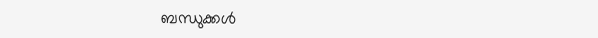ബന്ധുക്കൾ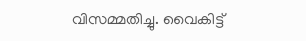വിസമ്മതിച്ചു. വൈകിട്ട്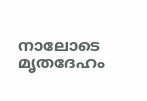നാലോടെ മൃതദേഹം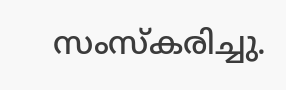സംസ്കരിച്ചു.